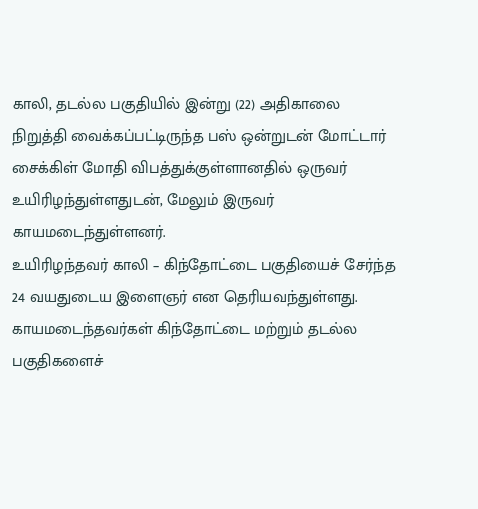காலி, தடல்ல பகுதியில் இன்று (22) அதிகாலை நிறுத்தி வைக்கப்பட்டிருந்த பஸ் ஒன்றுடன் மோட்டார் சைக்கிள் மோதி விபத்துக்குள்ளானதில் ஒருவர் உயிரிழந்துள்ளதுடன், மேலும் இருவர் காயமடைந்துள்ளனர்.
உயிரிழந்தவர் காலி – கிந்தோட்டை பகுதியைச் சேர்ந்த 24 வயதுடைய இளைஞர் என தெரியவந்துள்ளது.
காயமடைந்தவர்கள் கிந்தோட்டை மற்றும் தடல்ல பகுதிகளைச்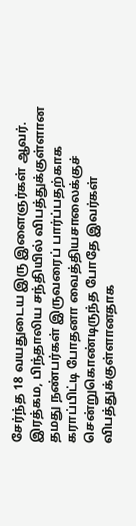சேர்ந்த 18 வயதுடைய இரு இளைஞர்கள் ஆவர்.
இரத்கம, பிந்தாலிய சந்தியில் விபத்துக்குள்ளான தமது நண்பர்கள் இருவரைப் பார்ப்பதற்காக கராப்பிட்டி போதனா வைத்தியசாலைக்குச் சென்றுகொண்டிருந்த போதே இவர்கள் விபத்துக்குள்ளானதாக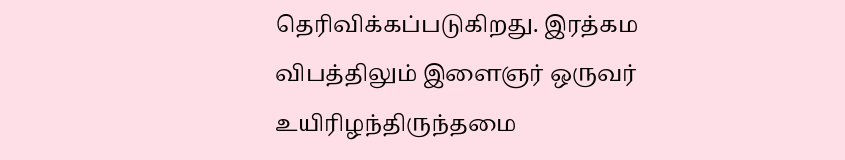தெரிவிக்கப்படுகிறது. இரத்கம விபத்திலும் இளைஞர் ஒருவர் உயிரிழந்திருந்தமை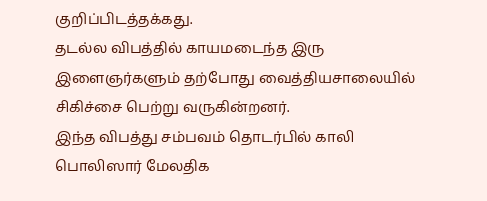குறிப்பிடத்தக்கது.
தடல்ல விபத்தில் காயமடைந்த இரு இளைஞர்களும் தற்போது வைத்தியசாலையில் சிகிச்சை பெற்று வருகின்றனர்.
இந்த விபத்து சம்பவம் தொடர்பில் காலி பொலிஸார் மேலதிக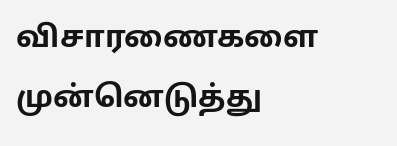விசாரணைகளை முன்னெடுத்து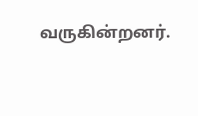வருகின்றனர்.